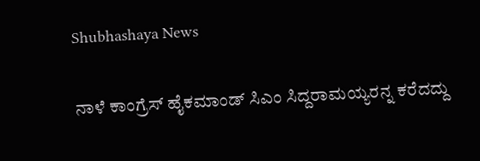Shubhashaya News

ನಾಳೆ ಕಾಂಗ್ರೆಸ್ ಹೈಕಮಾಂಡ್ ಸಿಎಂ ಸಿದ್ದರಾಮಯ್ಯರನ್ನ ಕರೆದದ್ದು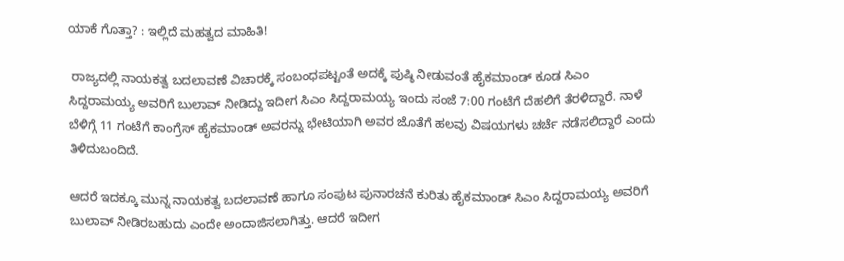ಯಾಕೆ ಗೊತ್ತಾ? : ಇಲ್ಲಿದೆ ಮಹತ್ವದ ಮಾಹಿತಿ!

 ರಾಜ್ಯದಲ್ಲಿ ನಾಯಕತ್ವ ಬದಲಾವಣೆ ವಿಚಾರಕ್ಕೆ ಸಂಬಂಧಪಟ್ಟಂತೆ ಅದಕ್ಕೆ ಪುಷ್ಠಿ ನೀಡುವಂತೆ ಹೈಕಮಾಂಡ್ ಕೂಡ ಸಿಎಂ ಸಿದ್ದರಾಮಯ್ಯ ಅವರಿಗೆ ಬುಲಾವ್ ನೀಡಿದ್ದು ಇದೀಗ ಸಿಎಂ ಸಿದ್ದರಾಮಯ್ಯ ಇಂದು ಸಂಜೆ 7:00 ಗಂಟೆಗೆ ದೆಹಲಿಗೆ ತೆರಳಿದ್ದಾರೆ. ನಾಳೆ ಬೆಳಿಗ್ಗೆ 11 ಗಂಟೆಗೆ ಕಾಂಗ್ರೆಸ್ ಹೈಕಮಾಂಡ್ ಅವರನ್ನು ಭೇಟಿಯಾಗಿ ಅವರ ಜೊತೆಗೆ ಹಲವು ವಿಷಯಗಳು ಚರ್ಚೆ ನಡೆಸಲಿದ್ದಾರೆ ಎಂದು ತಿಳಿದುಬಂದಿದೆ.

ಆದರೆ ಇದಕ್ಕೂ ಮುನ್ನ ನಾಯಕತ್ವ ಬದಲಾವಣೆ ಹಾಗೂ ಸಂಪುಟ ಪುನಾರಚನೆ ಕುರಿತು ಹೈಕಮಾಂಡ್ ಸಿಎಂ ಸಿದ್ದರಾಮಯ್ಯ ಅವರಿಗೆ ಬುಲಾವ್ ನೀಡಿರಬಹುದು ಎಂದೇ ಅಂದಾಜಿಸಲಾಗಿತ್ತು. ಆದರೆ ಇದೀಗ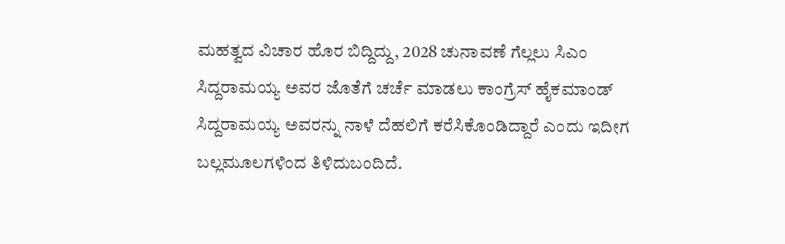ಮಹತ್ವದ ವಿಚಾರ ಹೊರ ಬಿದ್ದಿದ್ದು, 2028 ಚುನಾವಣೆ ಗೆಲ್ಲಲು ಸಿಎಂ ಸಿದ್ದರಾಮಯ್ಯ ಅವರ ಜೊತೆಗೆ ಚರ್ಚೆ ಮಾಡಲು ಕಾಂಗ್ರೆಸ್ ಹೈಕಮಾಂಡ್ ಸಿದ್ದರಾಮಯ್ಯ ಅವರನ್ನು ನಾಳೆ ದೆಹಲಿಗೆ ಕರೆಸಿಕೊಂಡಿದ್ದಾರೆ ಎಂದು ಇದೀಗ ಬಲ್ಲಮೂಲಗಳಿಂದ ತಿಳಿದುಬಂದಿದೆ.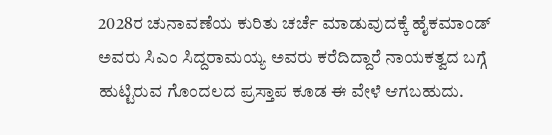2028ರ ಚುನಾವಣೆಯ ಕುರಿತು ಚರ್ಚೆ ಮಾಡುವುದಕ್ಕೆ ಹೈಕಮಾಂಡ್ ಅವರು ಸಿಎಂ ಸಿದ್ದರಾಮಯ್ಯ ಅವರು ಕರೆದಿದ್ದಾರೆ ನಾಯಕತ್ವದ ಬಗ್ಗೆ ಹುಟ್ಟಿರುವ ಗೊಂದಲದ ಪ್ರಸ್ತಾಪ ಕೂಡ ಈ ವೇಳೆ ಆಗಬಹುದು.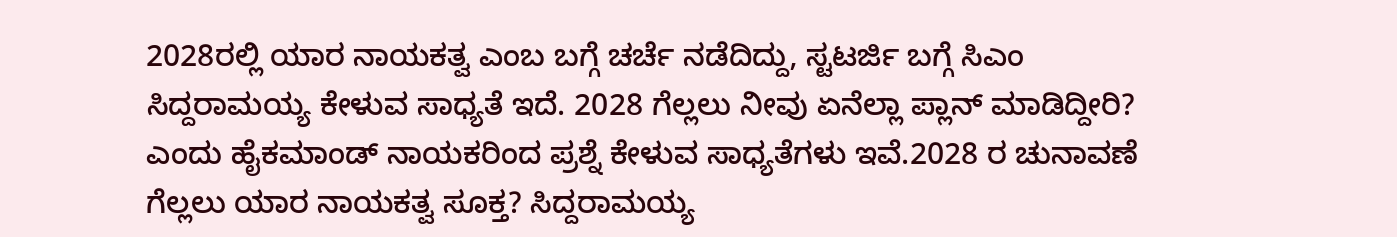2028ರಲ್ಲಿ ಯಾರ ನಾಯಕತ್ವ ಎಂಬ ಬಗ್ಗೆ ಚರ್ಚೆ ನಡೆದಿದ್ದು, ಸ್ಟಟರ್ಜಿ ಬಗ್ಗೆ ಸಿಎಂ ಸಿದ್ದರಾಮಯ್ಯ ಕೇಳುವ ಸಾಧ್ಯತೆ ಇದೆ. 2028 ಗೆಲ್ಲಲು ನೀವು ಏನೆಲ್ಲಾ ಪ್ಲಾನ್ ಮಾಡಿದ್ದೀರಿ? ಎಂದು ಹೈಕಮಾಂಡ್ ನಾಯಕರಿಂದ ಪ್ರಶ್ನೆ ಕೇಳುವ ಸಾಧ್ಯತೆಗಳು ಇವೆ.2028 ರ ಚುನಾವಣೆ ಗೆಲ್ಲಲು ಯಾರ ನಾಯಕತ್ವ ಸೂಕ್ತ? ಸಿದ್ದರಾಮಯ್ಯ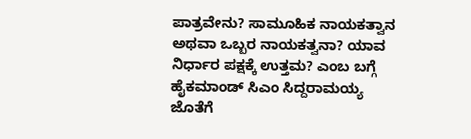ಪಾತ್ರವೇನು? ಸಾಮೂಹಿಕ ನಾಯಕತ್ವಾನ ಅಥವಾ ಒಬ್ಬರ ನಾಯಕತ್ವನಾ? ಯಾವ ನಿರ್ಧಾರ ಪಕ್ಷಕ್ಕೆ ಉತ್ತಮ? ಎಂಬ ಬಗ್ಗೆ ಹೈಕಮಾಂಡ್ ಸಿಎಂ ಸಿದ್ದರಾಮಯ್ಯ ಜೊತೆಗೆ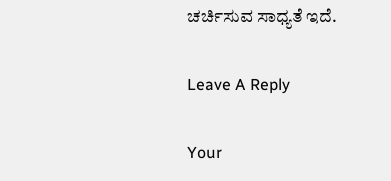ಚರ್ಚಿಸುವ ಸಾಧ್ಯತೆ ಇದೆ.

Leave A Reply

Your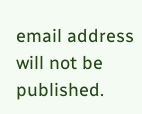email address will not be published.